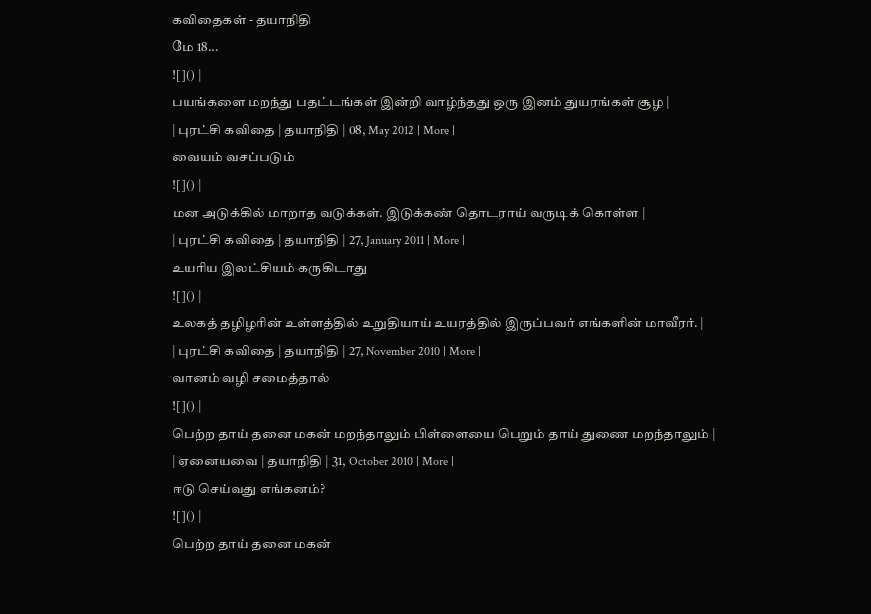கவிதைகள் - தயாநிதி
மே 18...
![]() |
பயங்களை மறந்து பதட்டங்கள் இன்றி வாழ்ந்தது ஒரு இனம் துயரங்கள் சூழ |
| புரட்சி கவிதை | தயாநிதி | 08, May 2012 | More |
வையம் வசப்படும்
![]() |
மன அடுக்கில் மாறாத வடுக்கள். இடுக்கண் தொடராய் வருடிக் கொள்ள |
| புரட்சி கவிதை | தயாநிதி | 27, January 2011 | More |
உயரிய இலட்சியம் கருகிடாது
![]() |
உலகத் தழிழரின் உள்ளத்தில் உறுதியாய் உயரத்தில் இருப்பவர் எங்களின் மாவீரர். |
| புரட்சி கவிதை | தயாநிதி | 27, November 2010 | More |
வானம் வழி சமைத்தால்
![]() |
பெற்ற தாய் தனை மகன் மறந்தாலும் பிள்ளையை பெறும் தாய் துணை மறந்தாலும் |
| ஏனையவை | தயாநிதி | 31, October 2010 | More |
ஈடு செய்வது எங்கனம்?
![]() |
பெற்ற தாய் தனை மகன்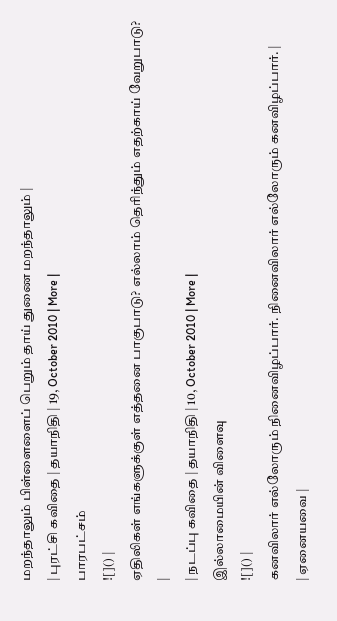மறந்தாலும் பிள்ளைளைப் பெறும் தாய் துணை மறந்தாலும் |
| புரட்சி கவிதை | தயாநிதி | 19, October 2010 | More |
பாரபட்சம்
![]() |
ஏதிலிகள் எங்களுக்குள் எத்தனை பாகுபாடு? எல்லாம் தெரிந்தும் எதற்காய் வேறுபாடு? |
| நடப்பு கவிதை | தயாநிதி | 10, October 2010 | More |
இல்லாமையின் விளைவு
![]() |
கனவிலார் எல்லோரும் நினைவிழப்பார். நினைவிலார் எல்லோரும் கனவிழப்பார். |
| ஏனையவை |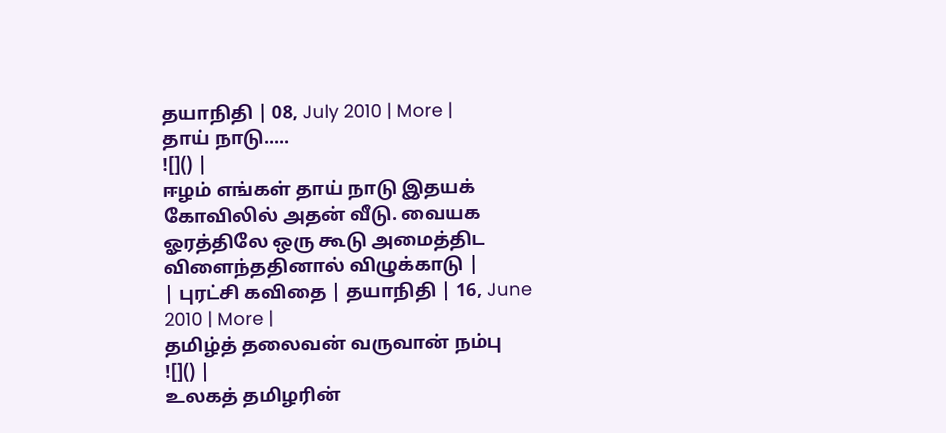தயாநிதி | 08, July 2010 | More |
தாய் நாடு.....
![]() |
ஈழம் எங்கள் தாய் நாடு இதயக் கோவிலில் அதன் வீடு. வையக ஓரத்திலே ஒரு கூடு அமைத்திட விளைந்ததினால் விழுக்காடு |
| புரட்சி கவிதை | தயாநிதி | 16, June 2010 | More |
தமிழ்த் தலைவன் வருவான் நம்பு
![]() |
உலகத் தமிழரின்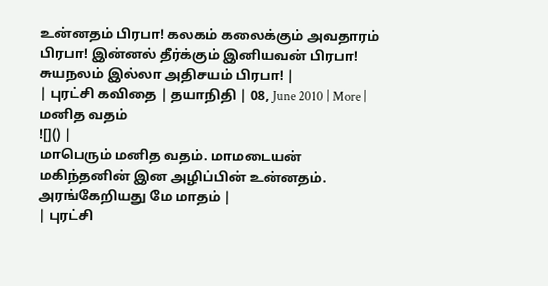உன்னதம் பிரபா! கலகம் கலைக்கும் அவதாரம் பிரபா! இன்னல் தீர்க்கும் இனியவன் பிரபா! சுயநலம் இல்லா அதிசயம் பிரபா! |
| புரட்சி கவிதை | தயாநிதி | 08, June 2010 | More |
மனித வதம்
![]() |
மாபெரும் மனித வதம். மாமடையன் மகிந்தனின் இன அழிப்பின் உன்னதம். அரங்கேறியது மே மாதம் |
| புரட்சி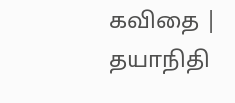கவிதை | தயாநிதி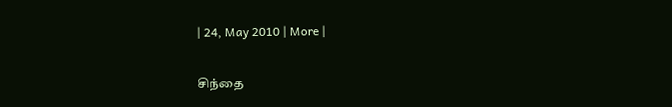| 24, May 2010 | More |

சிந்தை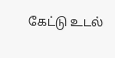கேட்டு உடல்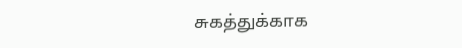சுகத்துக்காக